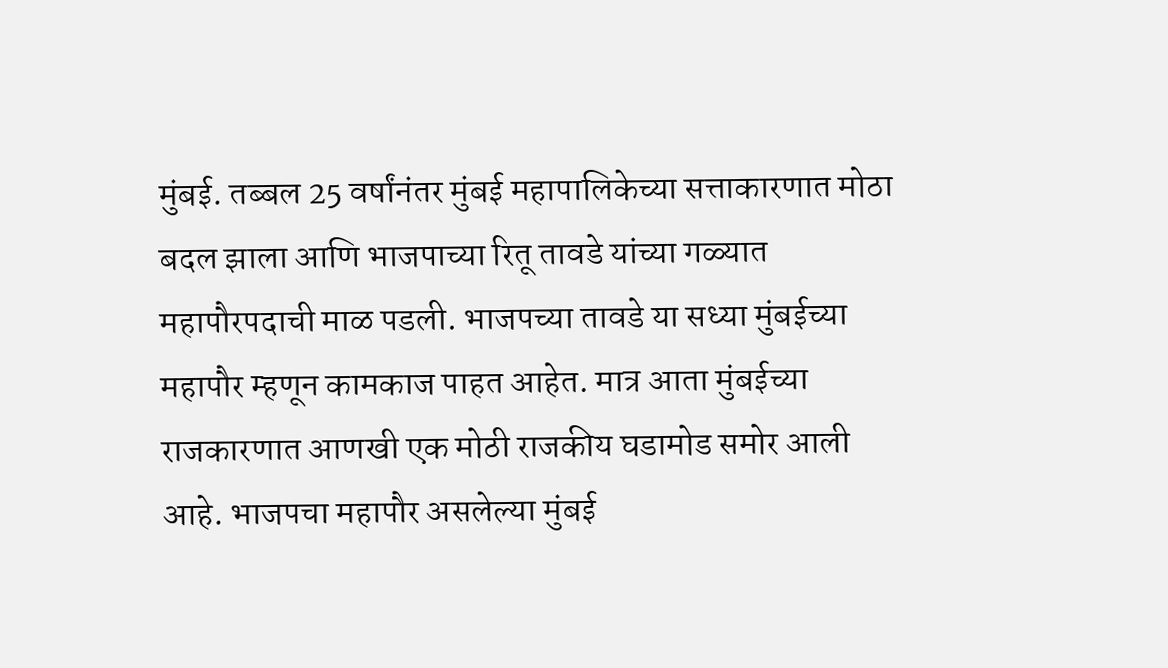मुंबई. तब्बल 25 वर्षांनंतर मुंबई महापालिकेच्या सत्ताकारणात मोठा बदल झाला आणि भाजपाच्या रितू तावडे यांच्या गळ्यात महापौरपदाची माळ पडली. भाजपच्या तावडे या सध्या मुंबईच्या महापौर म्हणून कामकाज पाहत आहेत. मात्र आता मुंबईच्या राजकारणात आणखी एक मोठी राजकीय घडामोड समोर आली आहे. भाजपचा महापौर असलेल्या मुंबई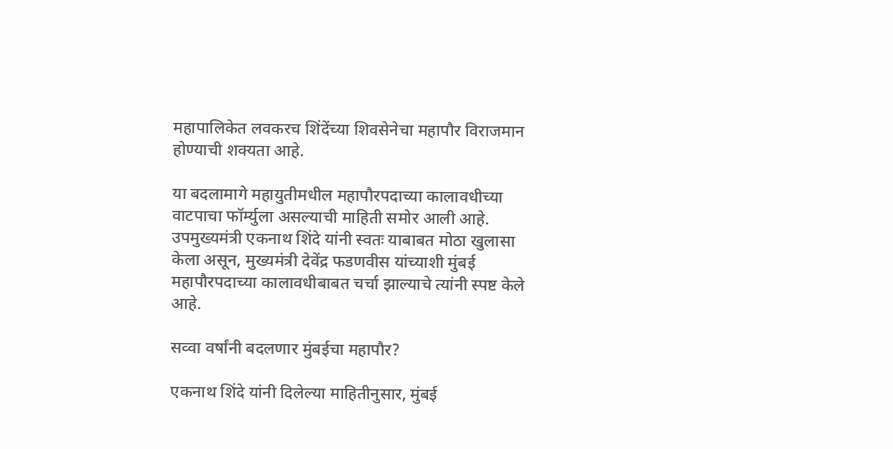महापालिकेत लवकरच शिंदेंच्या शिवसेनेचा महापौर विराजमान होण्याची शक्यता आहे.

या बदलामागे महायुतीमधील महापौरपदाच्या कालावधीच्या वाटपाचा फॉर्म्युला असल्याची माहिती समोर आली आहे. उपमुख्यमंत्री एकनाथ शिंदे यांनी स्वतः याबाबत मोठा खुलासा केला असून, मुख्यमंत्री देवेंद्र फडणवीस यांच्याशी मुंबई महापौरपदाच्या कालावधीबाबत चर्चा झाल्याचे त्यांनी स्पष्ट केले आहे.

सव्वा वर्षांनी बदलणार मुंबईचा महापौर?

एकनाथ शिंदे यांनी दिलेल्या माहितीनुसार, मुंबई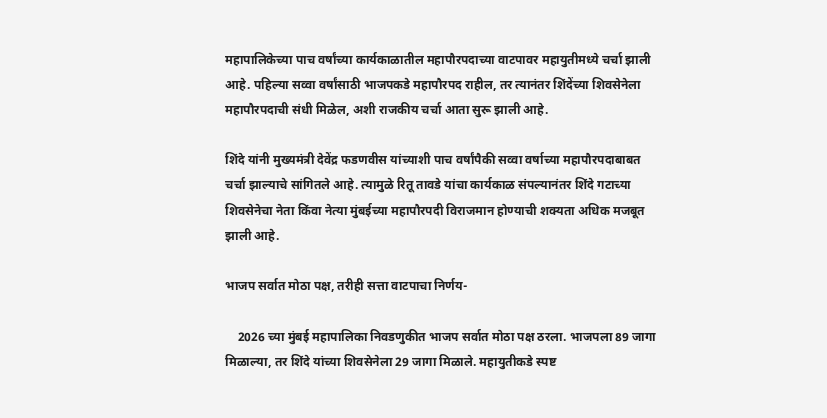महापालिकेच्या पाच वर्षांच्या कार्यकाळातील महापौरपदाच्या वाटपावर महायुतीमध्ये चर्चा झाली आहे. पहिल्या सव्वा वर्षांसाठी भाजपकडे महापौरपद राहील, तर त्यानंतर शिंदेंच्या शिवसेनेला महापौरपदाची संधी मिळेल, अशी राजकीय चर्चा आता सुरू झाली आहे.

शिंदे यांनी मुख्यमंत्री देवेंद्र फडणवीस यांच्याशी पाच वर्षांपैकी सव्वा वर्षाच्या महापौरपदाबाबत चर्चा झाल्याचे सांगितले आहे. त्यामुळे रितू तावडे यांचा कार्यकाळ संपल्यानंतर शिंदे गटाच्या शिवसेनेचा नेता किंवा नेत्या मुंबईच्या महापौरपदी विराजमान होण्याची शक्यता अधिक मजबूत झाली आहे.

भाजप सर्वात मोठा पक्ष, तरीही सत्ता वाटपाचा निर्णय-

    2026 च्या मुंबई महापालिका निवडणुकीत भाजप सर्वात मोठा पक्ष ठरला. भाजपला 89 जागा मिळाल्या, तर शिंदे यांच्या शिवसेनेला 29 जागा मिळाले. महायुतीकडे स्पष्ट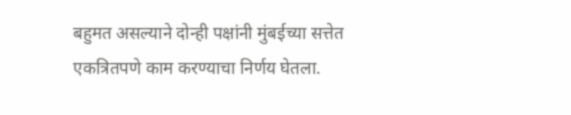बहुमत असल्याने दोन्ही पक्षांनी मुंबईच्या सत्तेत एकत्रितपणे काम करण्याचा निर्णय घेतला.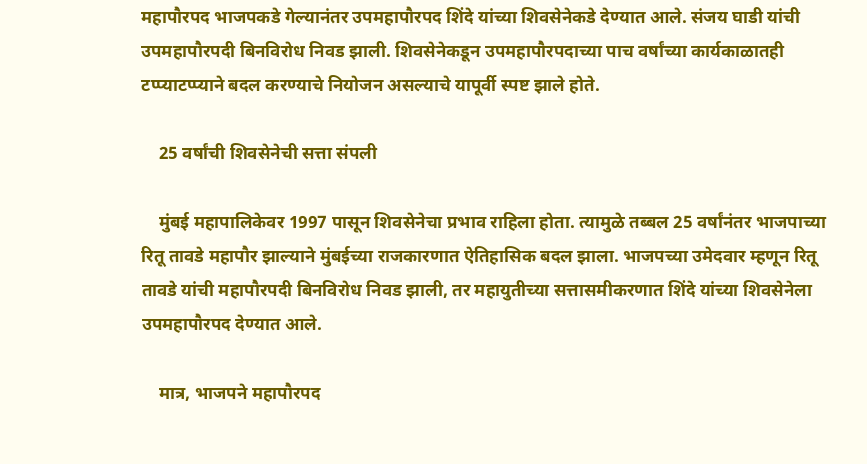महापौरपद भाजपकडे गेल्यानंतर उपमहापौरपद शिंदे यांच्या शिवसेनेकडे देण्यात आले. संजय घाडी यांची उपमहापौरपदी बिनविरोध निवड झाली. शिवसेनेकडून उपमहापौरपदाच्या पाच वर्षांच्या कार्यकाळातही टप्प्याटप्प्याने बदल करण्याचे नियोजन असल्याचे यापूर्वी स्पष्ट झाले होते.

    25 वर्षांची शिवसेनेची सत्ता संपली

    मुंबई महापालिकेवर 1997 पासून शिवसेनेचा प्रभाव राहिला होता. त्यामुळे तब्बल 25 वर्षांनंतर भाजपाच्या रितू तावडे महापौर झाल्याने मुंबईच्या राजकारणात ऐतिहासिक बदल झाला. भाजपच्या उमेदवार म्हणून रितू तावडे यांची महापौरपदी बिनविरोध निवड झाली, तर महायुतीच्या सत्तासमीकरणात शिंदे यांच्या शिवसेनेला उपमहापौरपद देण्यात आले.

    मात्र, भाजपने महापौरपद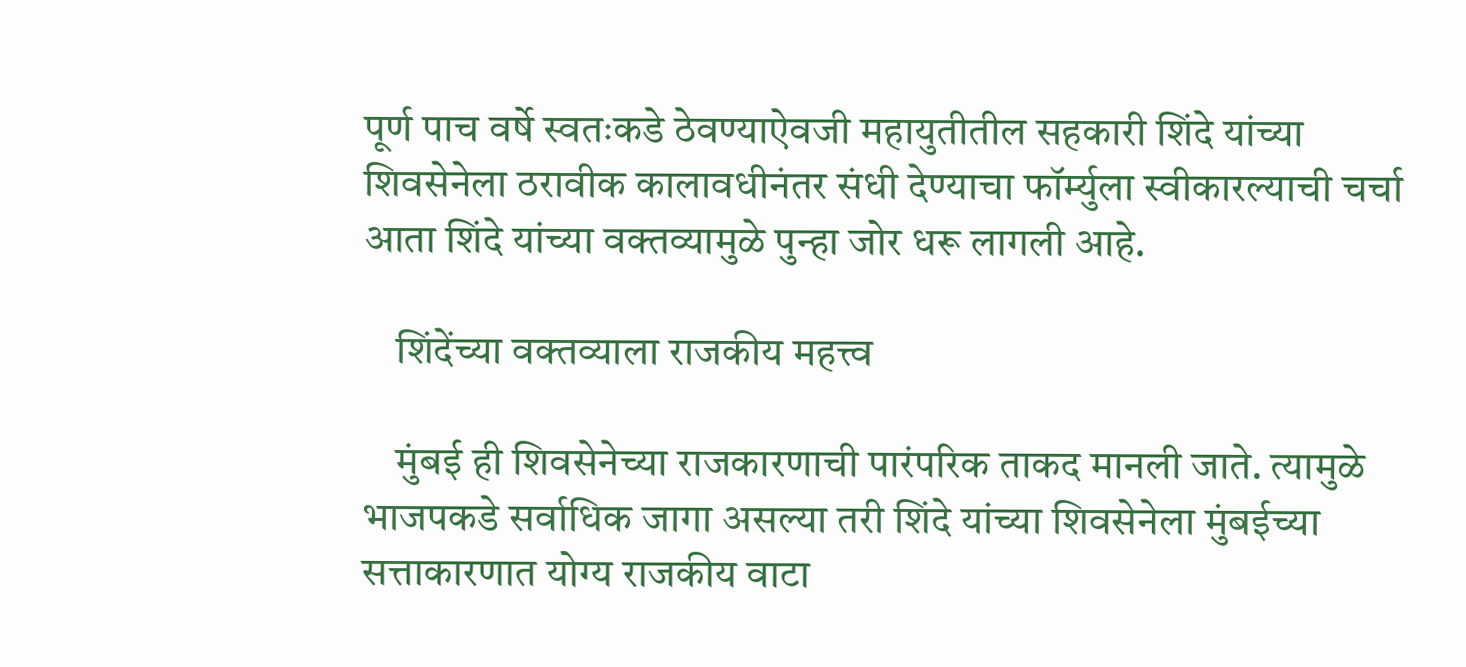पूर्ण पाच वर्षे स्वतःकडे ठेवण्याऐवजी महायुतीतील सहकारी शिंदे यांच्या शिवसेनेला ठरावीक कालावधीनंतर संधी देण्याचा फॉर्म्युला स्वीकारल्याची चर्चा आता शिंदे यांच्या वक्तव्यामुळे पुन्हा जोर धरू लागली आहे.

    शिंदेंच्या वक्तव्याला राजकीय महत्त्व

    मुंबई ही शिवसेनेच्या राजकारणाची पारंपरिक ताकद मानली जाते. त्यामुळे भाजपकडे सर्वाधिक जागा असल्या तरी शिंदे यांच्या शिवसेनेला मुंबईच्या सत्ताकारणात योग्य राजकीय वाटा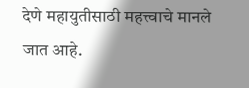देणे महायुतीसाठी महत्त्वाचे मानले जात आहे.